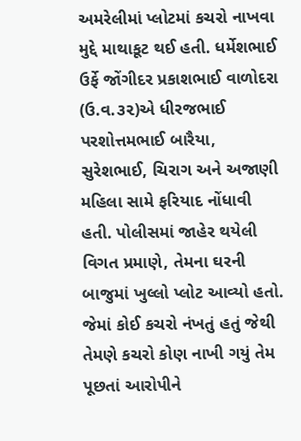અમરેલીમાં પ્લોટમાં કચરો નાખવા મુદ્દે માથાકૂટ થઈ હતી. ધર્મેશભાઈ ઉર્ફે જોંગીદર પ્રકાશભાઈ વાળોદરા (ઉ.વ.૩૨)એ ધીરજભાઈ પરશોત્તમભાઈ બારૈયા, સુરેશભાઈ, ચિરાગ અને અજાણી મહિલા સામે ફરિયાદ નોંધાવી હતી. પોલીસમાં જાહેર થયેલી વિગત પ્રમાણે, તેમના ઘરની બાજુમાં ખુલ્લો પ્લોટ આવ્યો હતો.
જેમાં કોઈ કચરો નંખતું હતું જેથી તેમણે કચરો કોણ નાખી ગયું તેમ પૂછતાં આરોપીને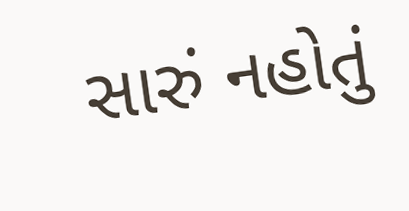સારું નહોતું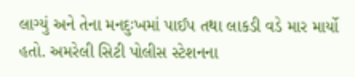લાગ્યું અને તેના મનદુઃખમાં પાઈપ તથા લાકડી વડે માર માર્યો હતો. અમરેલી સિટી પોલીસ સ્ટેશનના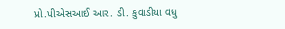પ્રો.પીએસઆઈ આર. ડી. કુવાડીયા વધુ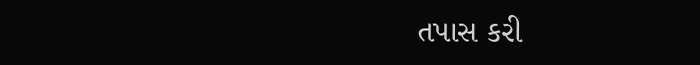તપાસ કરી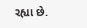રહ્યા છે.